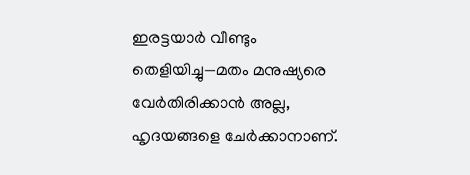ഇരട്ടയാർ വീണ്ടും തെളിയിച്ചു—മതം മനുഷ്യരെ വേർതിരിക്കാൻ അല്ല, ഹൃദയങ്ങളെ ചേർക്കാനാണ്.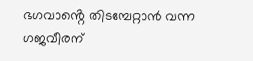ഭഗവാൻ്റെ തിടമ്പേറ്റാൻ വന്ന ഗജവീരന്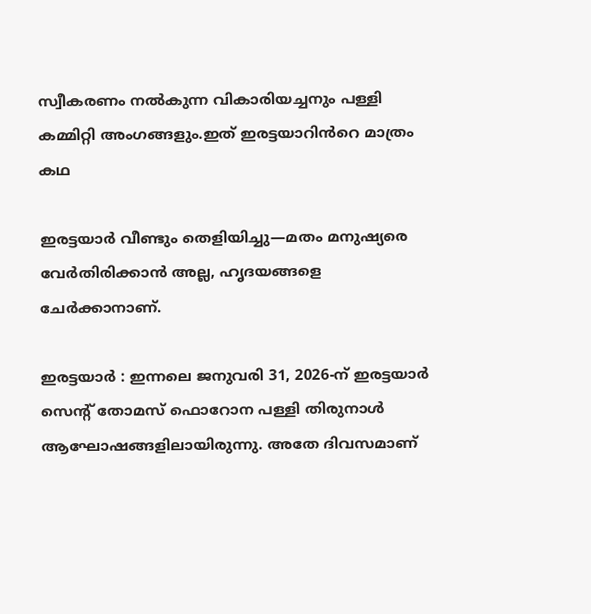സ്വീകരണം നൽകുന്ന വികാരിയച്ചനും പള്ളി കമ്മിറ്റി അംഗങ്ങളും.ഇത് ഇരട്ടയാറിൻറെ മാത്രം കഥ

ഇരട്ടയാർ വീണ്ടും തെളിയിച്ചു—മതം മനുഷ്യരെ വേർതിരിക്കാൻ അല്ല, ഹൃദയങ്ങളെ ചേർക്കാനാണ്.

ഇരട്ടയാർ : ഇന്നലെ ജനുവരി 31, 2026-ന് ഇരട്ടയാർ സെന്റ് തോമസ് ഫൊറോന പള്ളി തിരുനാൾ ആഘോഷങ്ങളിലായിരുന്നു. അതേ ദിവസമാണ്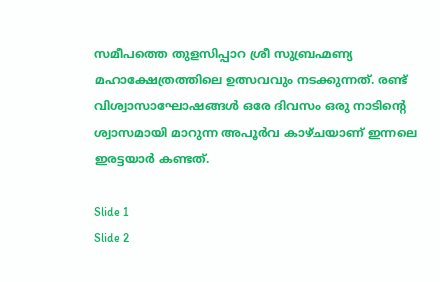സമീപത്തെ തുളസിപ്പാറ ശ്രീ സുബ്രഹ്മണ്യ മഹാക്ഷേത്രത്തിലെ ഉത്സവവും നടക്കുന്നത്. രണ്ട് വിശ്വാസാഘോഷങ്ങൾ ഒരേ ദിവസം ഒരു നാടിന്റെ ശ്വാസമായി മാറുന്ന അപൂർവ കാഴ്ചയാണ് ഇന്നലെ ഇരട്ടയാർ കണ്ടത്.

Slide 1
Slide 2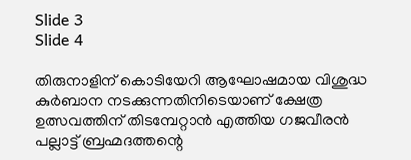Slide 3
Slide 4

തിരുനാളിന് കൊടിയേറി ആഘോഷമായ വിശുദ്ധ കുർബാന നടക്കുന്നതിനിടെയാണ് ക്ഷേത്ര ഉത്സവത്തിന് തിടമ്പേറ്റാൻ എത്തിയ ഗജവീരൻ പല്ലാട്ട് ബ്രഹ്മദത്തന്റെ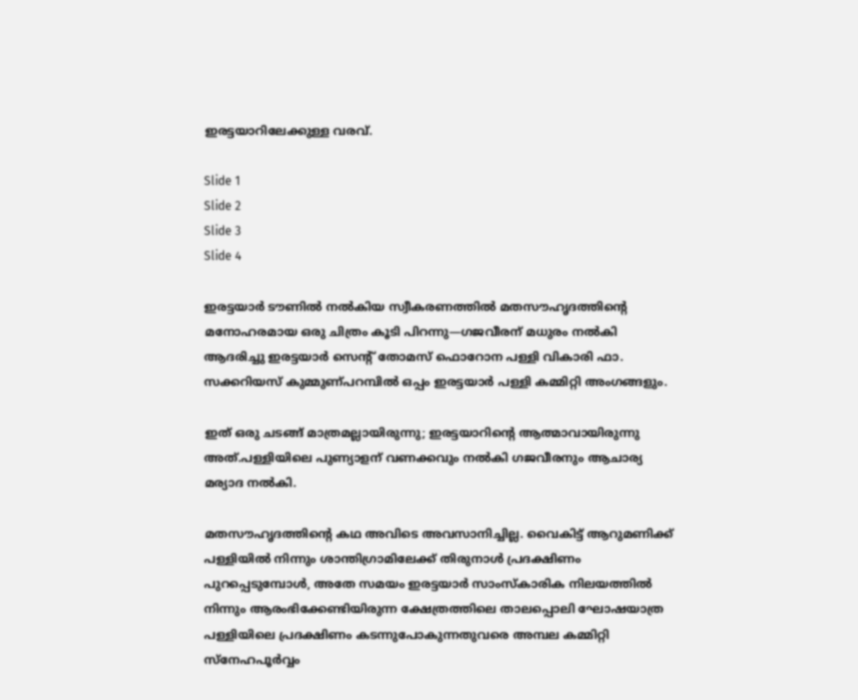ഇരട്ടയാറിലേക്കുള്ള വരവ്.

Slide 1
Slide 2
Slide 3
Slide 4

ഇരട്ടയാർ ടൗണിൽ നൽകിയ സ്വീകരണത്തിൽ മതസൗഹൃദത്തിന്റെ മനോഹരമായ ഒരു ചിത്രം കൂടി പിറന്നു—ഗജവീരന് മധുരം നൽകി ആദരിച്ചു ഇരട്ടയാർ സെന്റ് തോമസ് ഫൊറോന പള്ളി വികാരി ഫാ. സക്കറിയസ് കുമ്മുണ്പറമ്പിൽ ഒപ്പം ഇരട്ടയാർ പള്ളി കമ്മിറ്റി അംഗങ്ങളും.

ഇത് ഒരു ചടങ്ങ് മാത്രമല്ലായിരുന്നു; ഇരട്ടയാറിന്റെ ആത്മാവായിരുന്നു അത്.പള്ളിയിലെ പുണ്യാളന് വണക്കവും നൽകി ഗജവീരനും ആചാര്യ മര്യാദ നൽകി.

മതസൗഹൃദത്തിന്റെ കഥ അവിടെ അവസാനിച്ചില്ല. വൈകിട്ട് ആറുമണിക്ക് പള്ളിയിൽ നിന്നും ശാന്തിഗ്രാമിലേക്ക് തിരുനാൾ പ്രദക്ഷിണം പുറപ്പെടുമ്പോൾ, അതേ സമയം ഇരട്ടയാർ സാംസ്കാരിക നിലയത്തിൽ നിന്നും ആരംഭിക്കേണ്ടിയിരുന്ന ക്ഷേത്രത്തിലെ താലപ്പൊലി ഘോഷയാത്ര പള്ളിയിലെ പ്രദക്ഷിണം കടന്നുപോകുന്നതുവരെ അമ്പല കമ്മിറ്റി സ്നേഹപൂർവ്വം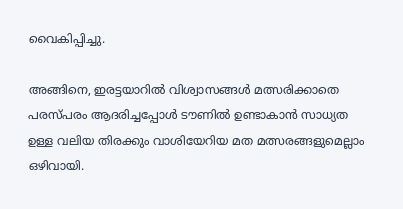വൈകിപ്പിച്ചു.

അങ്ങിനെ, ഇരട്ടയാറിൽ വിശ്വാസങ്ങൾ മത്സരിക്കാതെ പരസ്പരം ആദരിച്ചപ്പോൾ ടൗണിൽ ഉണ്ടാകാൻ സാധ്യത ഉള്ള വലിയ തിരക്കും വാശിയേറിയ മത മത്സരങ്ങളുമെല്ലാം  ഒഴിവായി.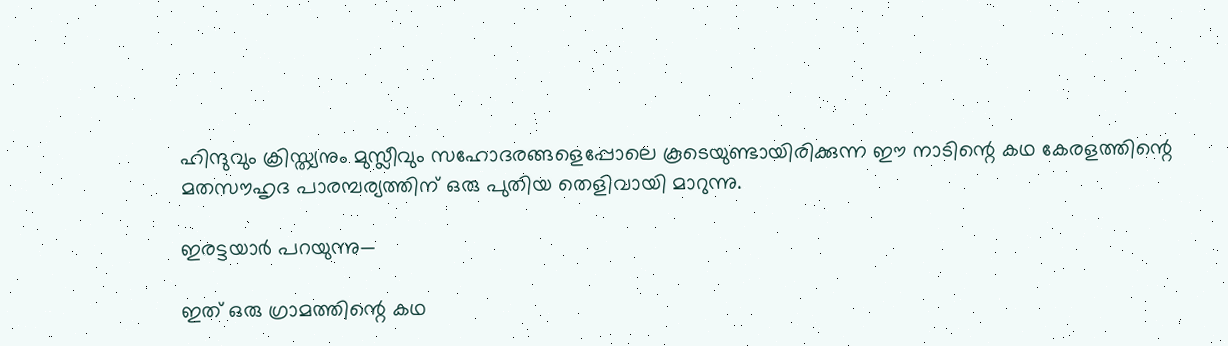ഹിന്ദുവും ക്രിസ്ത്യനും മുസ്ലീവും സഹോദരങ്ങളെപ്പോലെ കൂടെയുണ്ടായിരിക്കുന്ന ഈ നാടിന്റെ കഥ കേരളത്തിന്റെ മതസൗഹൃദ പാരമ്പര്യത്തിന് ഒരു പുതിയ തെളിവായി മാറുന്നു.

ഇരട്ടയാർ പറയുന്നു—

ഇത് ഒരു ഗ്രാമത്തിന്റെ കഥ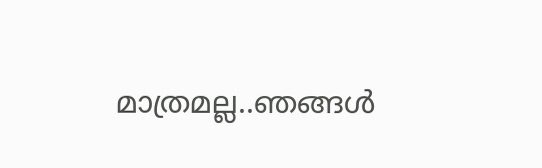മാത്രമല്ല..ഞങ്ങൾ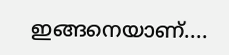ഇങ്ങനെയാണ്....